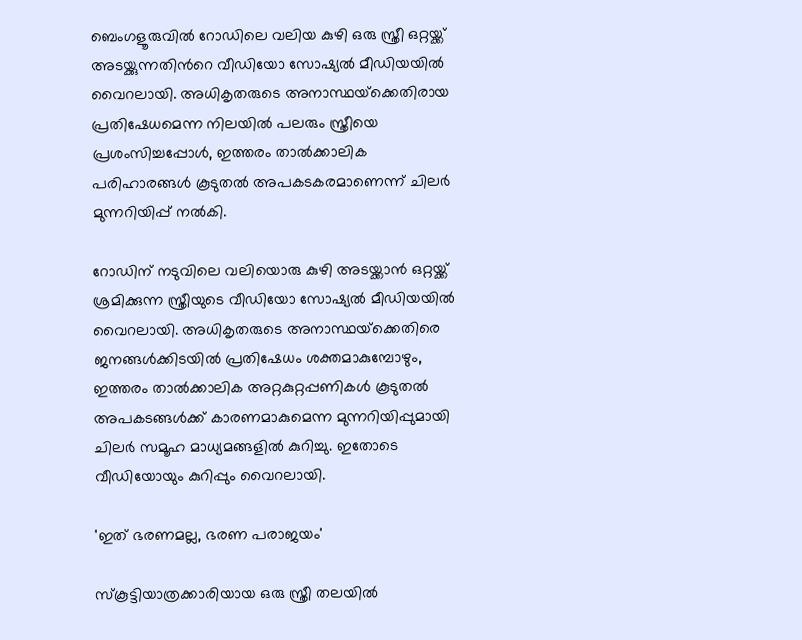ബെംഗളൂരുവിൽ റോഡിലെ വലിയ കുഴി ഒരു സ്ത്രീ ഒറ്റയ്ക്ക് അടയ്ക്കുന്നതിന്‍റെ വീഡിയോ സോഷ്യൽ മീഡിയയിൽ വൈറലായി. അധികൃതരുടെ അനാസ്ഥയ്‌ക്കെതിരായ പ്രതിഷേധമെന്ന നിലയിൽ പലരും സ്ത്രീയെ പ്രശംസിച്ചപ്പോൾ, ഇത്തരം താൽക്കാലിക പരിഹാരങ്ങൾ കൂടുതൽ അപകടകരമാണെന്ന് ചിലർ മുന്നറിയിപ്പ് നൽകി.

റോഡിന് നടുവിലെ വലിയൊരു കുഴി അടയ്ക്കാൻ ഒറ്റയ്ക്ക് ശ്രമിക്കുന്ന സ്ത്രീയുടെ വീഡിയോ സോഷ്യൽ മീഡിയയിൽ വൈറലായി. അധികൃതരുടെ അനാസ്ഥയ്‌ക്കെതിരെ ജനങ്ങൾക്കിടയിൽ പ്രതിഷേധം ശക്തമാകുമ്പോഴും, ഇത്തരം താൽക്കാലിക അറ്റകുറ്റപ്പണികൾ കൂടുതൽ അപകടങ്ങൾക്ക് കാരണമാകുമെന്ന മുന്നറിയിപ്പുമായി ചില‍ർ സമൂഹ മാധ്യമങ്ങളിൽ കുറിച്ചു. ഇതോടെ വീഡിയോയും കുറിപ്പും വൈറലായി.

'ഇത് ഭരണമല്ല, ഭരണ പരാജയം'

സ്കൂട്ടിയാത്രക്കാരിയായ ഒരു സ്ത്രീ തലയിൽ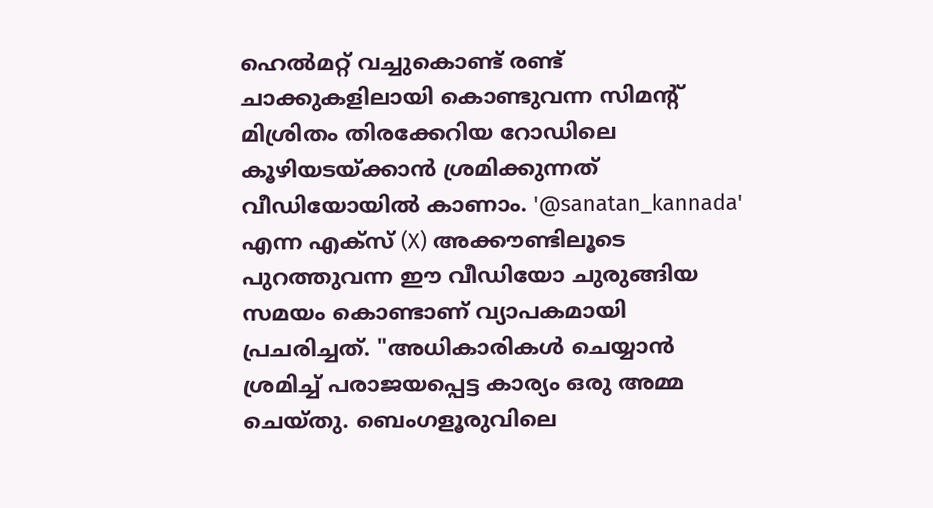ഹെൽമറ്റ് വച്ചുകൊണ്ട് രണ്ട് ചാക്കുകളിലായി കൊണ്ടുവന്ന സിമന്‍റ് മിശ്രിതം തിരക്കേറിയ റോഡിലെ കൂഴിയടയ്ക്കാൻ ശ്രമിക്കുന്നത് വീഡിയോയിൽ കാണാം. '@sanatan_kannada' എന്ന എക്സ് (X) അക്കൗണ്ടിലൂടെ പുറത്തുവന്ന ഈ വീഡിയോ ചുരുങ്ങിയ സമയം കൊണ്ടാണ് വ്യാപകമായി പ്രചരിച്ചത്. "അധികാരികൾ ചെയ്യാൻ ശ്രമിച്ച് പരാജയപ്പെട്ട കാര്യം ഒരു അമ്മ ചെയ്തു. ബെംഗളൂരുവിലെ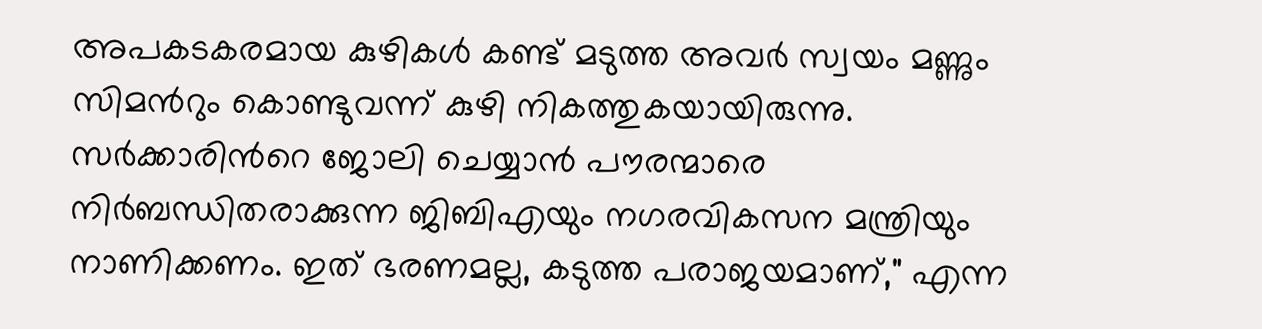അപകടകരമായ കുഴികൾ കണ്ട് മടുത്ത അവർ സ്വയം മണ്ണും സിമന്‍റും കൊണ്ടുവന്ന് കുഴി നികത്തുകയായിരുന്നു. സർക്കാരിന്‍റെ ജോലി ചെയ്യാൻ പൗരന്മാരെ നിർബന്ധിതരാക്കുന്ന ജിബിഎയും നഗരവികസന മന്ത്രിയും നാണിക്കണം. ഇത് ഭരണമല്ല, കടുത്ത പരാജയമാണ്," എന്ന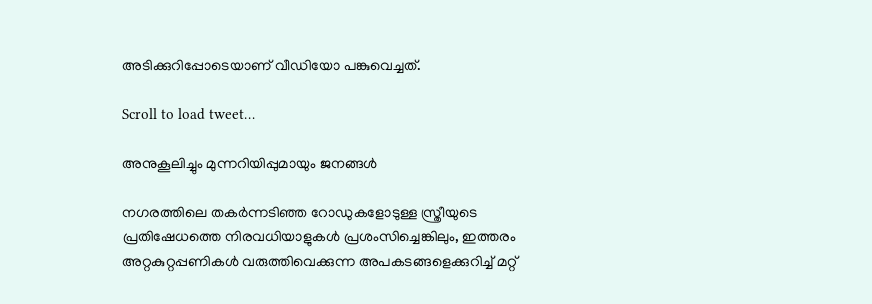അടിക്കുറിപ്പോടെയാണ് വീഡിയോ പങ്കുവെച്ചത്.

Scroll to load tweet…

അനുകൂലിച്ചും മുന്നറിയിപ്പുമായും ജനങ്ങൾ

നഗരത്തിലെ തകർന്നടിഞ്ഞ റോഡുകളോടുള്ള സ്ത്രീയുടെ പ്രതിഷേധത്തെ നിരവധിയാളുകൾ പ്രശംസിച്ചെങ്കിലും, ഇത്തരം അറ്റകുറ്റപ്പണികൾ വരുത്തിവെക്കുന്ന അപകടങ്ങളെക്കുറിച്ച് മറ്റ്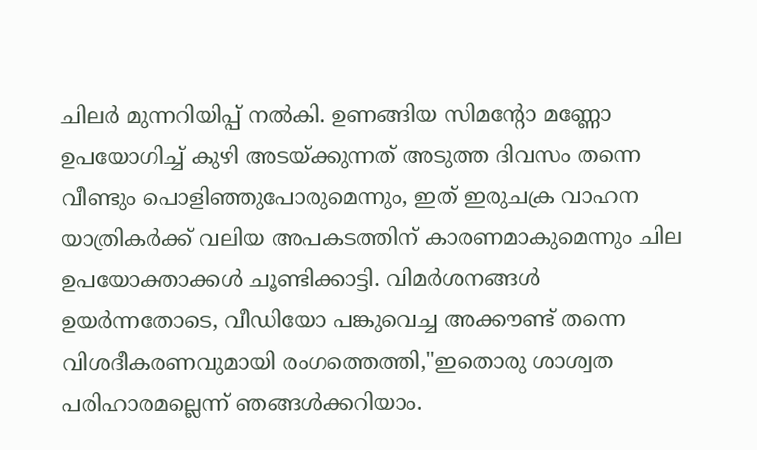ചിലർ മുന്നറിയിപ്പ് നൽകി. ഉണങ്ങിയ സിമന്‍റോ മണ്ണോ ഉപയോഗിച്ച് കുഴി അടയ്ക്കുന്നത് അടുത്ത ദിവസം തന്നെ വീണ്ടും പൊളിഞ്ഞുപോരുമെന്നും, ഇത് ഇരുചക്ര വാഹന യാത്രികർക്ക് വലിയ അപകടത്തിന് കാരണമാകുമെന്നും ചില ഉപയോക്താക്കൾ ചൂണ്ടിക്കാട്ടി. വിമർശനങ്ങൾ ഉയർന്നതോടെ, വീഡിയോ പങ്കുവെച്ച അക്കൗണ്ട് തന്നെ വിശദീകരണവുമായി രംഗത്തെത്തി,"ഇതൊരു ശാശ്വത പരിഹാരമല്ലെന്ന് ഞങ്ങൾക്കറിയാം.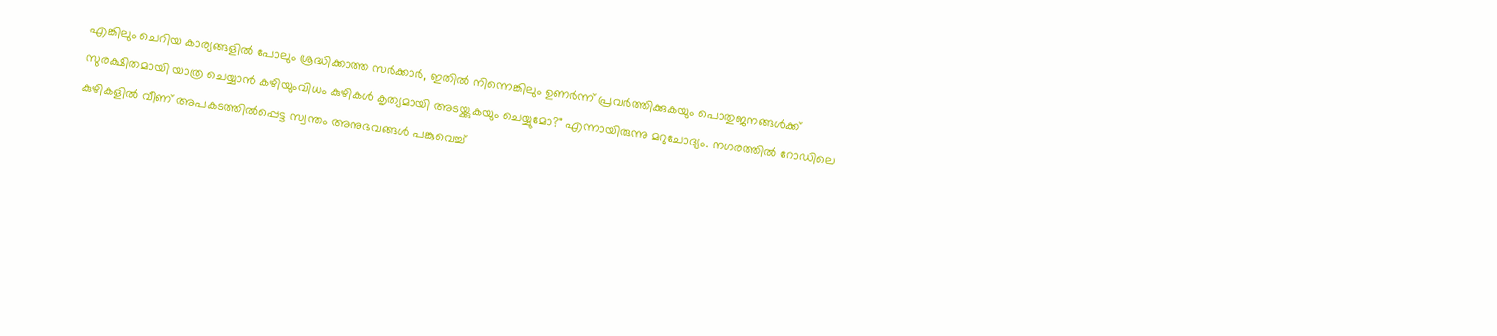എങ്കിലും ചെറിയ കാര്യങ്ങളിൽ പോലും ശ്രദ്ധിക്കാത്ത സർക്കാർ, ഇതിൽ നിന്നെങ്കിലും ഉണർന്ന് പ്രവർത്തിക്കുകയും പൊതുജനങ്ങൾക്ക് സുരക്ഷിതമായി യാത്ര ചെയ്യാൻ കഴിയുംവിധം കുഴികൾ കൃത്യമായി അടയ്ക്കുകയും ചെയ്യുമോ?" എന്നായിരുന്നു മറുചോദ്യം. നഗരത്തിൽ റോഡിലെ കുഴികളിൽ വീണ് അപകടത്തിൽപ്പെട്ട സ്വന്തം അനുഭവങ്ങൾ പങ്കുവെച്ച്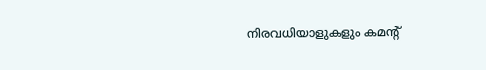നിരവധിയാളുകളും കമന്‍റ്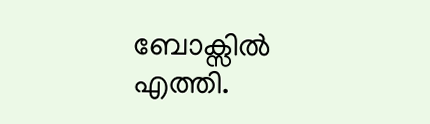ബോക്സിൽ എത്തി.